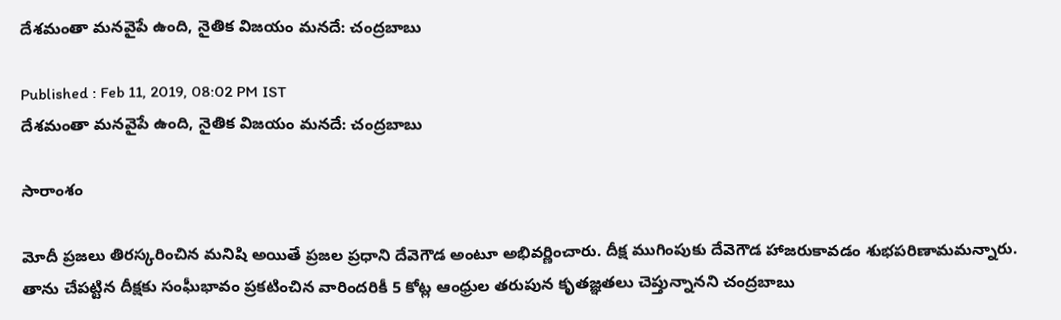దేశమంతా మనవైపే ఉంది, నైతిక విజయం మనదే: చంద్రబాబు

Published : Feb 11, 2019, 08:02 PM IST
దేశమంతా మనవైపే ఉంది, నైతిక విజయం మనదే: చంద్రబాబు

సారాంశం

మోదీ ప్రజలు తిరస్కరించిన మనిషి అయితే ప్రజల ప్రధాని దేవెగౌడ అంటూ అభివర్ణించారు. దీక్ష ముగింపుకు దేవెగౌడ హాజరుకావడం శుభపరిణామమన్నారు. తాను చేపట్టిన దీక్షకు సంఘీభావం ప్రకటించిన వారిందరికీ 5 కోట్ల ఆంధ్రుల తరుపున కృతజ్ఞతలు చెప్తున్నానని చంద్రబాబు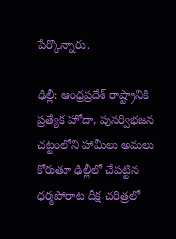పేర్కొన్నారు.

ఢిల్లీ: ఆంధ్రప్రదేశ్ రాష్ట్రానికి ప్రత్యేక హోదా, పునర్విభజన చట్టంలోని హామీలు అమలు కోరుతూ ఢిల్లీలో చేపట్టిన ధర్మపోరాట దీక్ష చరిత్రలో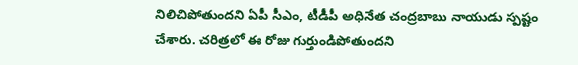నిలిచిపోతుందని ఏపీ సీఎం, టీడీపీ అధినేత చంద్రబాబు నాయుడు స్పష్టం చేశారు. చరిత్రలో ఈ రోజు గుర్తుండిపోతుందని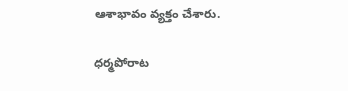ఆశాభావం వ్యక్తం చేశారు.

ధర్మపోరాట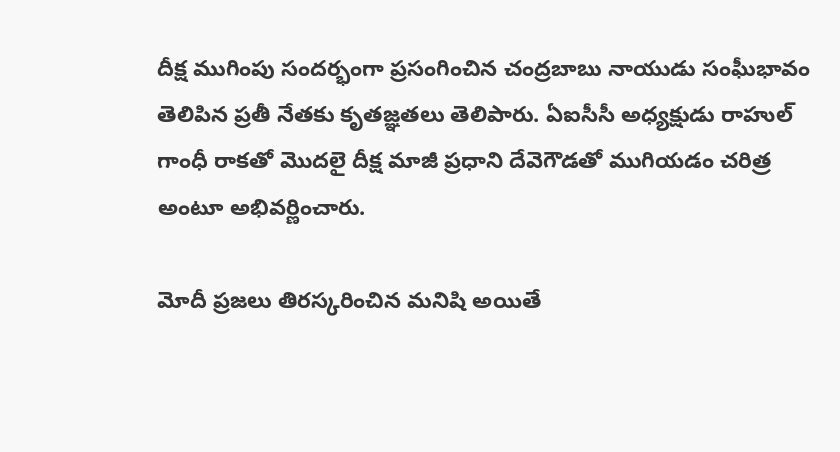దీక్ష ముగింపు సందర్భంగా ప్రసంగించిన చంద్రబాబు నాయుడు సంఘీభావం తెలిపిన ప్రతీ నేతకు కృతజ్ఞతలు తెలిపారు. ఏఐసీసీ అధ్యక్షుడు రాహుల్‌ గాంధీ రాకతో మొదలై దీక్ష మాజీ ప్రధాని దేవెగౌడతో ముగియడం చరిత్ర అంటూ అభివర్ణించారు.

మోదీ ప్రజలు తిరస్కరించిన మనిషి అయితే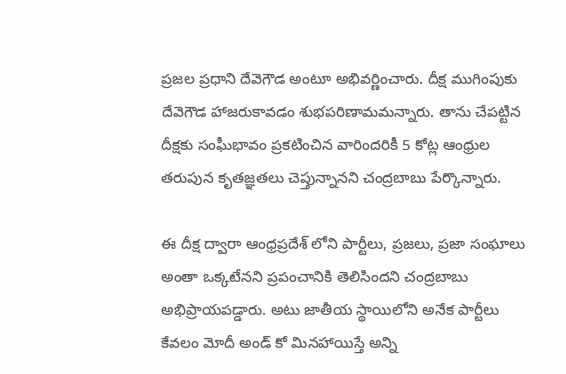ప్రజల ప్రధాని దేవెగౌడ అంటూ అభివర్ణించారు. దీక్ష ముగింపుకు దేవెగౌడ హాజరుకావడం శుభపరిణామమన్నారు. తాను చేపట్టిన దీక్షకు సంఘీభావం ప్రకటించిన వారిందరికీ 5 కోట్ల ఆంధ్రుల తరుపున కృతజ్ఞతలు చెప్తున్నానని చంద్రబాబు పేర్కొన్నారు.

ఈ దీక్ష ద్వారా ఆంధ్రప్రదేశ్ లోని పార్టీలు, ప్రజలు, ప్రజా సంఘాలు అంతా ఒక్కటేనని ప్రపంచానికి తెలిసిందని చంద్రబాబు అభిప్రాయపడ్డారు. అటు జాతీయ స్థాయిలోని అనేక పార్టీలు కేవలం మోదీ అండ్ కో మినహాయిస్తే అన్ని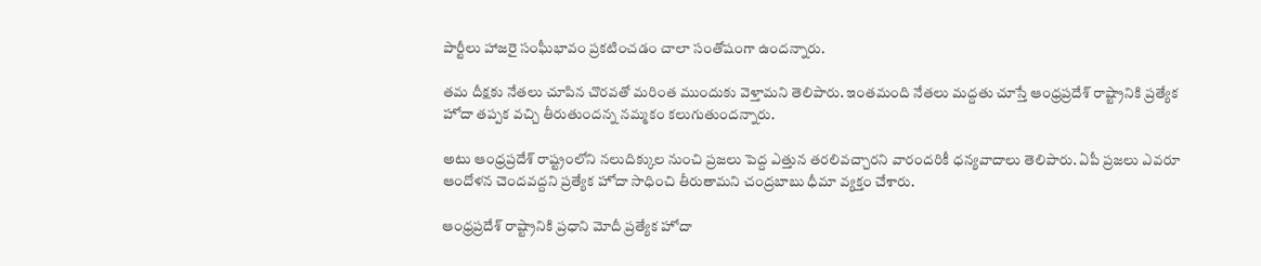పార్టీలు హాజరై సంఘీభావం ప్రకటించడం చాలా సంతోషంగా ఉందన్నారు.

తమ దీక్షకు నేతలు చూపిన చొరవతో మరింత ముందుకు వెళ్తామని తెలిపారు. ఇంతమంది నేతలు మద్దతు చూస్తే ఆంధ్రప్రదేశ్ రాష్ట్రానికి ప్రత్యేక హోదా తప్పక వచ్చి తీరుతుందన్న నమ్మకం కలుగుతుందన్నారు.

అటు ఆంధ్రప్రదేశ్ రాష్ట్రంలోని నలుదిక్కుల నుంచి ప్రజలు పెద్ద ఎత్తున తరలివచ్చారని వారందరికీ ధన్యవాదాలు తెలిపారు. ఏపీ ప్రజలు ఎవరూ ఆందోళన చెందవద్దని ప్రత్యేక హోదా సాధించి తీరుతామని చంద్రబాబు ధీమా వ్యక్తం చేశారు.

ఆంధ్రప్రదేశ్ రాష్ట్రానికి ప్రధాని మోదీ ప్రత్యేక హోదా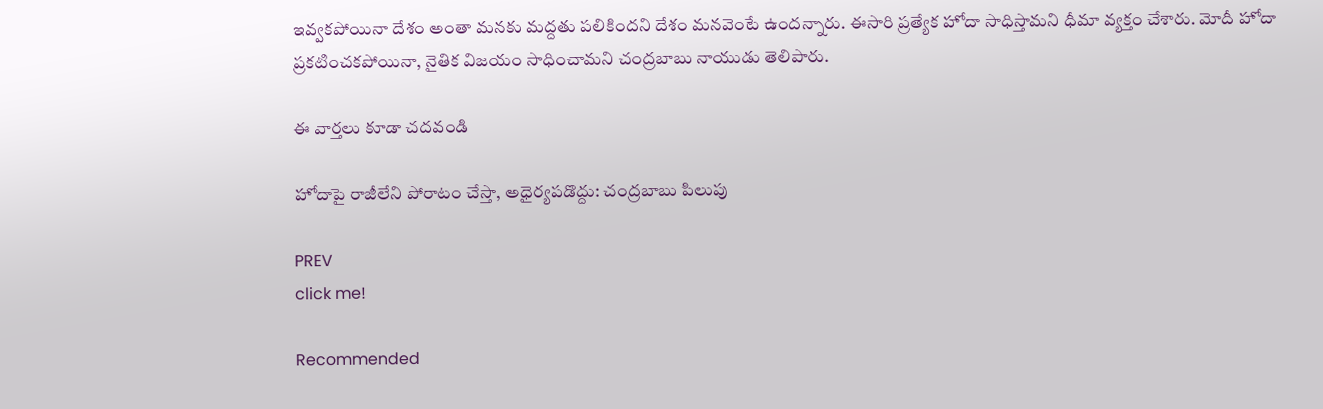ఇవ్వకపోయినా దేశం అంతా మనకు మద్దతు పలికిందని దేశం మనవెంటే ఉందన్నారు. ఈసారి ప్రత్యేక హోదా సాధిస్తామని ధీమా వ్యక్తం చేశారు. మోదీ హోదా ప్రకటించకపోయినా, నైతిక విజయం సాధించామని చంద్రబాబు నాయుడు తెలిపారు.

ఈ వార్తలు కూడా చదవండి

హోదాపై రాజీలేని పోరాటం చేస్తా, అధైర్యపడొద్దు: చంద్రబాబు పిలుపు

PREV
click me!

Recommended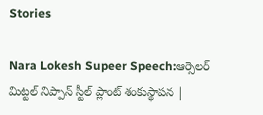Stories

Nara Lokesh Supeer Speech:ఆర్సెలర్ మిట్టల్ నిప్పాన్ స్టీల్ ప్లాంట్ శంకుస్థాపన |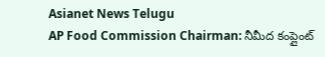Asianet News Telugu
AP Food Commission Chairman: నీమీద కంప్లైంట్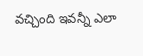వచ్చింది ఇవన్నీ ఎలా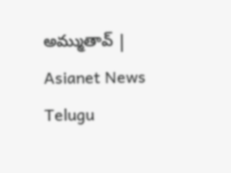అమ్ముతావ్ | Asianet News Telugu